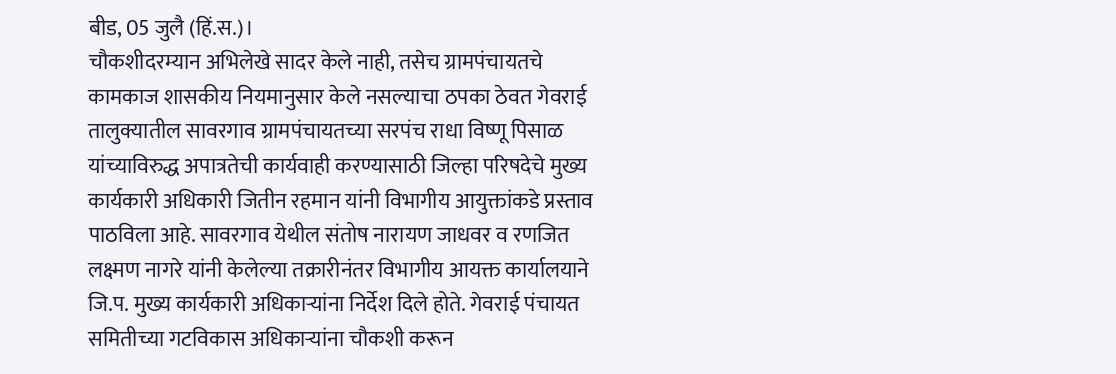बीड, 05 जुलै (हिं.स.)।
चौकशीदरम्यान अभिलेखे सादर केले नाही, तसेच ग्रामपंचायतचे कामकाज शासकीय नियमानुसार केले नसल्याचा ठपका ठेवत गेवराई तालुक्यातील सावरगाव ग्रामपंचायतच्या सरपंच राधा विष्णू पिसाळ यांच्याविरुद्ध अपात्रतेची कार्यवाही करण्यासाठी जिल्हा परिषदेचे मुख्य कार्यकारी अधिकारी जितीन रहमान यांनी विभागीय आयुक्तांकडे प्रस्ताव पाठविला आहे. सावरगाव येथील संतोष नारायण जाधवर व रणजित लक्ष्मण नागरे यांनी केलेल्या तक्रारीनंतर विभागीय आयक्त कार्यालयाने जि.प. मुख्य कार्यकारी अधिकाऱ्यांना निर्देश दिले होते. गेवराई पंचायत समितीच्या गटविकास अधिकाऱ्यांना चौकशी करून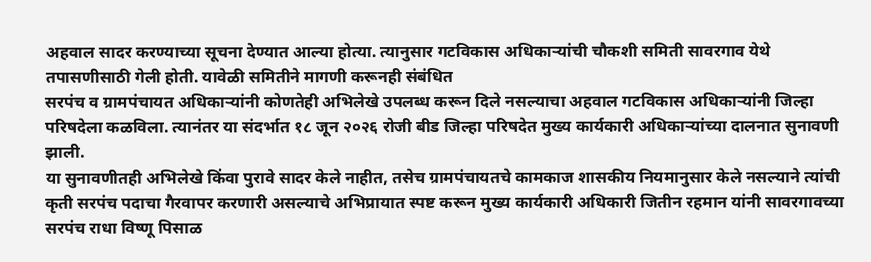अहवाल सादर करण्याच्या सूचना देण्यात आल्या होत्या. त्यानुसार गटविकास अधिकाऱ्यांची चौकशी समिती सावरगाव येथे तपासणीसाठी गेली होती. यावेळी समितीने मागणी करूनही संबंधित
सरपंच व ग्रामपंचायत अधिकाऱ्यांनी कोणतेही अभिलेखे उपलब्ध करून दिले नसल्याचा अहवाल गटविकास अधिकाऱ्यांनी जिल्हा परिषदेला कळविला. त्यानंतर या संदर्भात १८ जून २०२६ रोजी बीड जिल्हा परिषदेत मुख्य कार्यकारी अधिकाऱ्यांच्या दालनात सुनावणी झाली.
या सुनावणीतही अभिलेखे किंवा पुरावे सादर केले नाहीत, तसेच ग्रामपंचायतचे कामकाज शासकीय नियमानुसार केले नसल्याने त्यांची कृती सरपंच पदाचा गैरवापर करणारी असल्याचे अभिप्रायात स्पष्ट करून मुख्य कार्यकारी अधिकारी जितीन रहमान यांनी सावरगावच्या सरपंच राधा विष्णू पिसाळ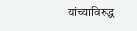यांच्याविरुद्ध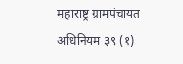महाराष्ट्र ग्रामपंचायत अधिनियम ३९ (१)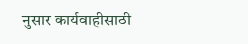नुसार कार्यवाहीसाठी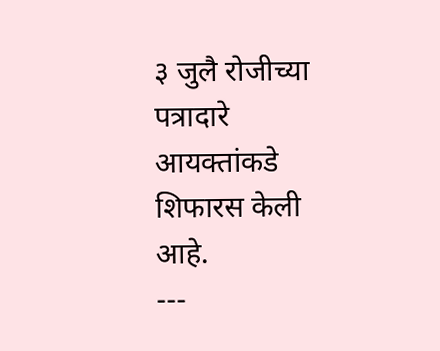३ जुलै रोजीच्या पत्रादारे आयक्तांकडे शिफारस केली आहे.
---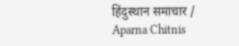हिंदुस्थान समाचार / Aparna Chitnis